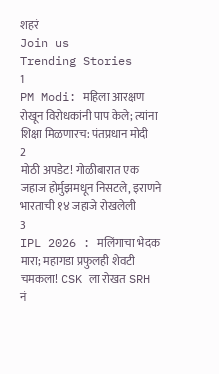शहरं
Join us
Trending Stories
1
PM Modi: महिला आरक्षण रोखून विरोधकांनी पाप केले; त्यांना शिक्षा मिळणारच: पंतप्रधान मोदी
2
मोठी अपडेट! गोळीबारात एक जहाज होर्मुझमधून निसटले, इराणने भारताची १४ जहाजे रोखलेली
3
IPL 2026 : मलिंगाचा भेदक मारा; महागडा प्रफुलही शेवटी चमकला! CSK ला रोखत SRH नं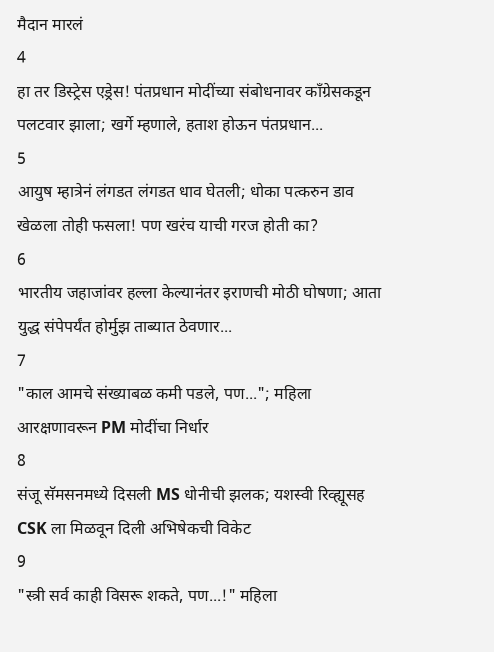मैदान मारलं
4
हा तर डिस्ट्रेस एड्रेस! पंतप्रधान मोदींच्या संबोधनावर काँग्रेसकडून पलटवार झाला; खर्गे म्हणाले, हताश होऊन पंतप्रधान...
5
आयुष म्हात्रेनं लंगडत लंगडत धाव घेतली; धोका पत्करुन डाव खेळला तोही फसला! पण खरंच याची गरज होती का?
6
भारतीय जहाजांवर हल्ला केल्यानंतर इराणची मोठी घोषणा; आता युद्ध संपेपर्यंत होर्मुझ ताब्यात ठेवणार...
7
"काल आमचे संख्याबळ कमी पडले, पण..."; महिला आरक्षणावरून PM मोदींचा निर्धार
8
संजू सॅमसनमध्ये दिसली MS धोनीची झलक; यशस्वी रिव्ह्यूसह CSK ला मिळवून दिली अभिषेकची विकेट
9
"स्त्री सर्व काही विसरू शकते, पण...!" महिला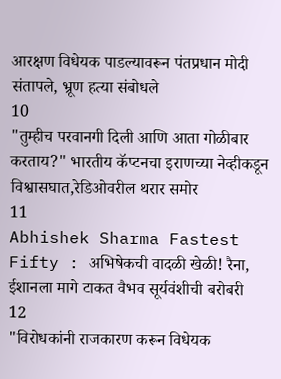आरक्षण विधेयक पाडल्यावरून पंतप्रधान मोदी संतापले, भ्रूण हत्या संबोधले
10
"तुम्हीच परवानगी दिली आणि आता गोळीबार करताय?" भारतीय कॅप्टनचा इराणच्या नेव्हीकडून विश्वासघात,रेडिओवरील थरार समोर
11
Abhishek Sharma Fastest Fifty : अभिषेकची वादळी खेळी! रैना, ईशानला मागे टाकत वैभव सूर्यवंशीची बरोबरी
12
"विरोधकांनी राजकारण करून विधेयक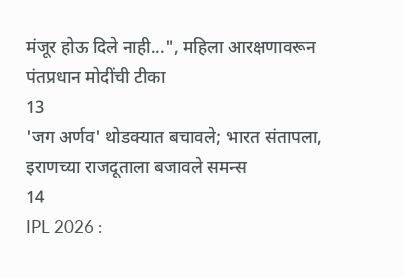मंजूर होऊ दिले नाही...", महिला आरक्षणावरून पंतप्रधान मोदींची टीका
13
'जग अर्णव' थोडक्यात बचावले; भारत संतापला, इराणच्या राजदूताला बजावले समन्स
14
IPL 2026 :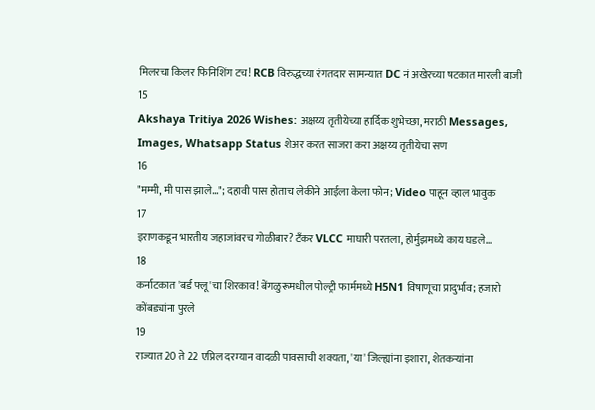मिलरचा किलर फिनिशिंग टच! RCB विरुद्धच्या रंगतदार सामन्यात DC नं अखेरच्या षटकात मारली बाजी
15
Akshaya Tritiya 2026 Wishes: अक्षय्य तृतीयेच्या हार्दिक शुभेच्छा, मराठी Messages, Images, Whatsapp Status शेअर करत साजरा करा अक्षय्य तृतीयेचा सण
16
"मम्मी, मी पास झाले..."; दहावी पास होताच लेकीने आईला केला फोन; Video पाहून व्हाल भावुक
17
इराणकडून भारतीय जहाजांवरच गोळीबार? टँकर VLCC माघारी परतला, होर्मुझमध्ये काय घडले...
18
कर्नाटकात 'बर्ड फ्लू'चा शिरकाव! बेंगळुरूमधील पोल्ट्री फार्ममध्ये H5N1 विषाणूचा प्रादुर्भाव; हजारो कोंबड्यांना पुरले
19
राज्यात 20 ते 22 एप्रिल दरम्यान वादळी पावसाची शक्यता, 'या' जिल्ह्यांना इशारा, शेतकऱ्यांना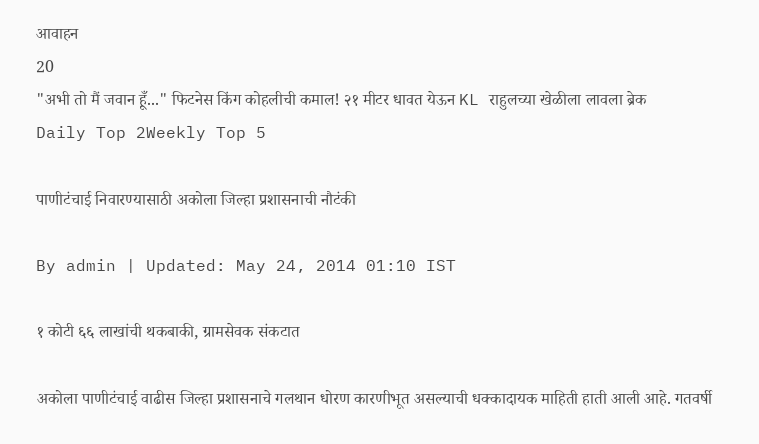आवाहन
20
"अभी तो मैं जवान हूँ..." फिटनेस किंग कोहलीची कमाल! २१ मीटर धावत येऊन KL राहुलच्या खेळीला लावला ब्रेक
Daily Top 2Weekly Top 5

पाणीटंचाई निवारण्यासाठी अकोला जिल्हा प्रशासनाची नौटंकी

By admin | Updated: May 24, 2014 01:10 IST

१ कोटी ६६ लाखांची थकबाकी, ग्रामसेवक संकटात

अकोला पाणीटंचाई वाढीस जिल्हा प्रशासनाचे गलथान धोरण कारणीभूत असल्याची धक्कादायक माहिती हाती आली आहे. गतवर्षी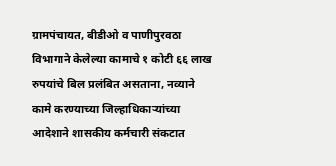ग्रामपंचायत, बीडीओ व पाणीपुरवठा विभागाने केलेल्या कामाचे १ कोटी ६६ लाख रुपयांचे बिल प्रलंबित असताना, नव्याने कामे करण्याच्या जिल्हाधिकार्‍यांच्या आदेशाने शासकीय कर्मचारी संकटात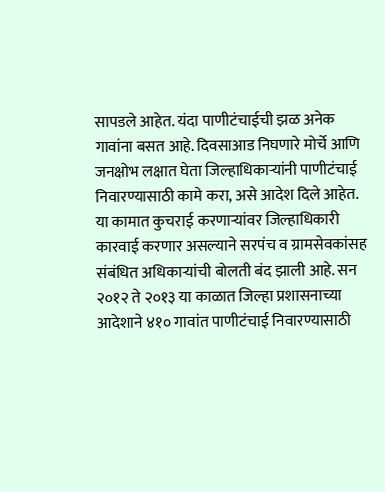सापडले आहेत. यंदा पाणीटंचाईची झळ अनेक गावांना बसत आहे. दिवसाआड निघणारे मोर्चे आणि जनक्षोभ लक्षात घेता जिल्हाधिकार्‍यांनी पाणीटंचाई निवारण्यासाठी कामे करा, असे आदेश दिले आहेत. या कामात कुचराई करणार्‍यांवर जिल्हाधिकारी कारवाई करणार असल्याने सरपंच व ग्रामसेवकांसह संबंधित अधिकार्‍यांची बोलती बंद झाली आहे. सन २०१२ ते २०१३ या काळात जिल्हा प्रशासनाच्या आदेशाने ४१० गावांत पाणीटंचाई निवारण्यासाठी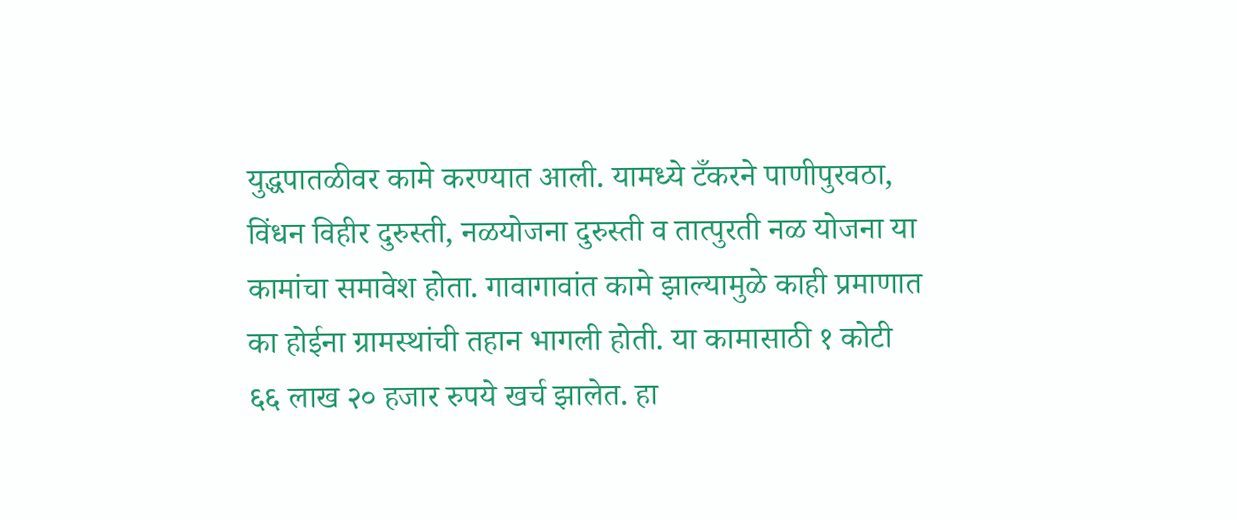युद्धपातळीवर कामे करण्यात आली. यामध्ये टँकरने पाणीपुरवठा, विंधन विहीर दुरुस्ती, नळयोजना दुरुस्ती व तात्पुरती नळ योजना या कामांचा समावेश होता. गावागावांत कामे झाल्यामुळे काही प्रमाणात का होईना ग्रामस्थांची तहान भागली होती. या कामासाठी १ कोटी ६६ लाख २० हजार रुपये खर्च झालेत. हा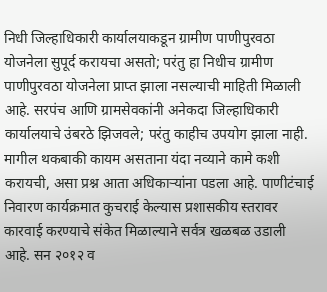निधी जिल्हाधिकारी कार्यालयाकडून ग्रामीण पाणीपुरवठा योजनेला सुपूर्द करायचा असतो; परंतु हा निधीच ग्रामीण पाणीपुरवठा योजनेला प्राप्त झाला नसल्याची माहिती मिळाली आहे. सरपंच आणि ग्रामसेवकांनी अनेकदा जिल्हाधिकारी कार्यालयाचे उंबरठे झिजवले; परंतु काहीच उपयोग झाला नाही. मागील थकबाकी कायम असताना यंदा नव्याने कामे कशी करायची, असा प्रश्न आता अधिकार्‍यांना पडला आहे. पाणीटंचाई निवारण कार्यक्रमात कुचराई केल्यास प्रशासकीय स्तरावर कारवाई करण्याचे संकेत मिळाल्याने सर्वत्र खळबळ उडाली आहे. सन २०१२ व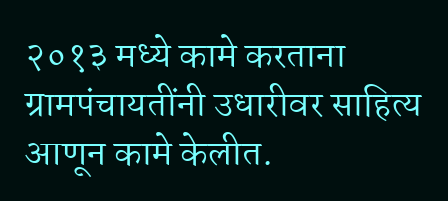२०१३ मध्ये कामे करताना ग्रामपंचायतींनी उधारीवर साहित्य आणून कामे केलीत.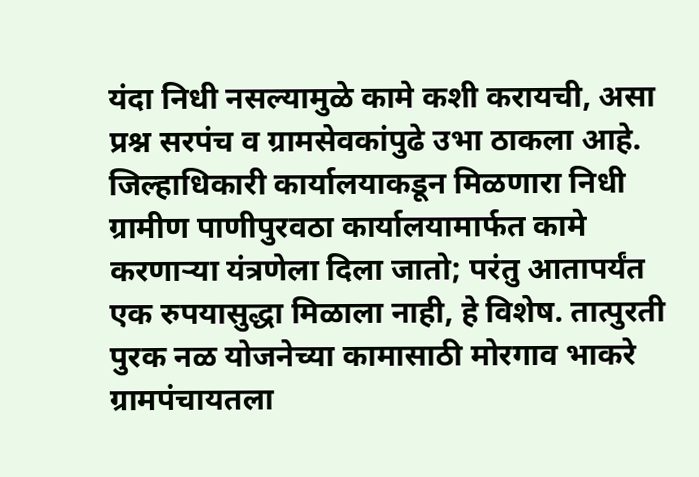यंदा निधी नसल्यामुळे कामे कशी करायची, असा प्रश्न सरपंच व ग्रामसेवकांपुढे उभा ठाकला आहे. जिल्हाधिकारी कार्यालयाकडून मिळणारा निधी ग्रामीण पाणीपुरवठा कार्यालयामार्फत कामे करणार्‍या यंत्रणेला दिला जातो; परंतु आतापर्यंत एक रुपयासुद्धा मिळाला नाही, हे विशेष. तात्पुरती पुरक नळ योजनेच्या कामासाठी मोरगाव भाकरे ग्रामपंचायतला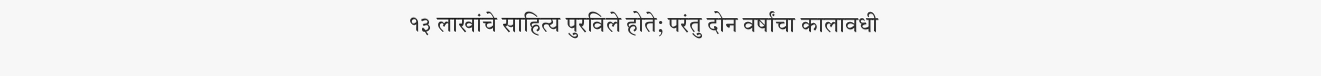१३ लाखांचे साहित्य पुरविले होते; परंतु दोन वर्षांचा कालावधी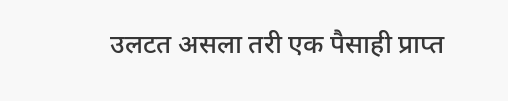उलटत असला तरी एक पैसाही प्राप्त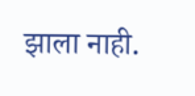झाला नाही.